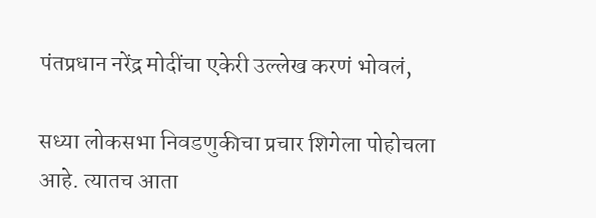पंतप्रधान नरेंद्र मोदींचा एकेरी उल्लेख करणं भोवलं,

सध्या लोकसभा निवडणुकीचा प्रचार शिगेला पोहोचला आहे. त्यातच आता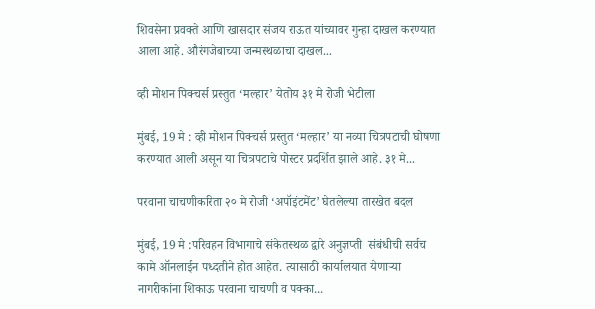शिवसेना प्रवक्ते आणि खासदार संजय राऊत यांच्यावर गुन्हा दाखल करण्यात आला आहे. औरंगजेबाच्या जन्मस्थळाचा दाखल...

व्ही मोशन पिक्चर्स प्रस्तुत ‘मल्हार’ येतोय ३१ मे रोजी भेटीला

मुंबई, 19 मे : व्ही मोशन पिक्चर्स प्रस्तुत ‘मल्हार’ या नव्या चित्रपटाची घोषणा करण्यात आली असून या चित्रपटाचे पोस्टर प्रदर्शित झाले आहे. ३१ मे...

परवाना चाचणीकरिता २० मे रोजी ‘अपॉइंटमेंट’ घेतलेल्या तारखेत बदल

मुंबई, 19 मे :परिवहन विभागाचे संकेतस्थळ द्वारे अनुज्ञप्ती  संबंधीची सर्वच कामे ऑनलाईन पध्दतीने होत आहेत. त्यासाठी कार्यालयात येणाऱ्या नागरीकांना शिकाऊ परवाना चाचणी व पक्का...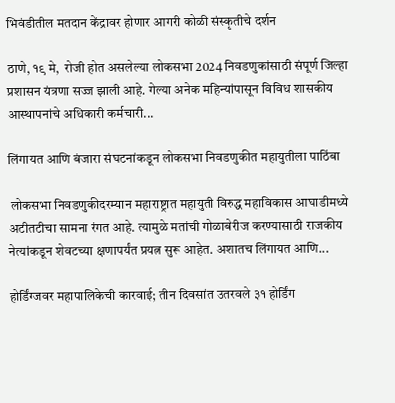भिवंडीतील मतदान केंद्रावर होणार आगरी कोळी संस्कृतीचे दर्शन

ठाणे, १९ मे,  रोजी होत असलेल्या लोकसभा 2024 निवडणुकांसाठी संपूर्ण जिल्हा प्रशासन यंत्रणा सज्ज झाली आहे. गेल्या अनेक महिन्यांपासून विविध शासकीय आस्थापनांचे अधिकारी कर्मचारी...

लिंगायत आणि बंजारा संघटनांकडून लोकसभा निवडणुकीत महायुतीला पाठिंबा

 लोकसभा निवडणुकीदरम्यान महाराष्ट्रात महायुती विरुद्ध महाविकास आघाडीमध्ये अटीतटीचा सामना रंगत आहे. त्यामुळे मतांची गोळाबेरीज करण्यासाठी राजकीय नेत्यांकडून शेवटच्या क्षणापर्यंत प्रयत्न सुरू आहेत. अशातच लिंगायत आणि...

होर्डिंग्जवर महापालिकेची कारवाई; तीन दिवसांत उतरवले ३१ होर्डिंग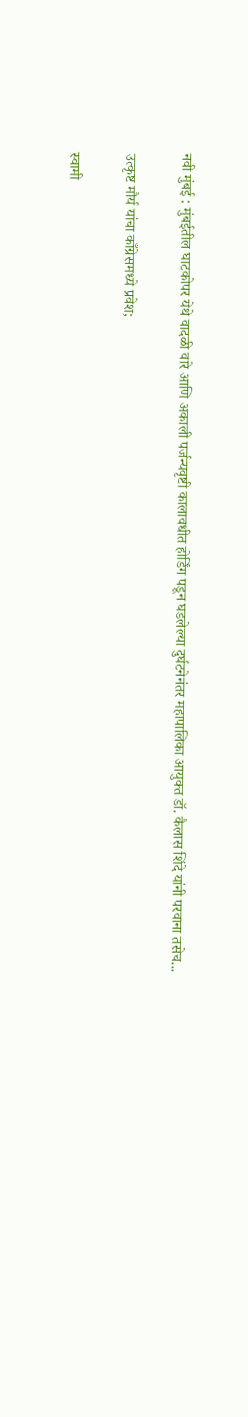नवी मुंबई : मुंबईतील घाटकोपर येथे वादळी वारे आणि अकाली पर्जन्यवृष्टी कालावधीत होर्डिंग पडून घडलेल्या दुर्घटनेनंतर महापालिका आयुक्त डॉ. कैलास शिंदे यांनी परवाना तसेच...

उत्कृष्ट मौर्य यांचा काँग्रेसमध्ये प्रवेश;

स्वामी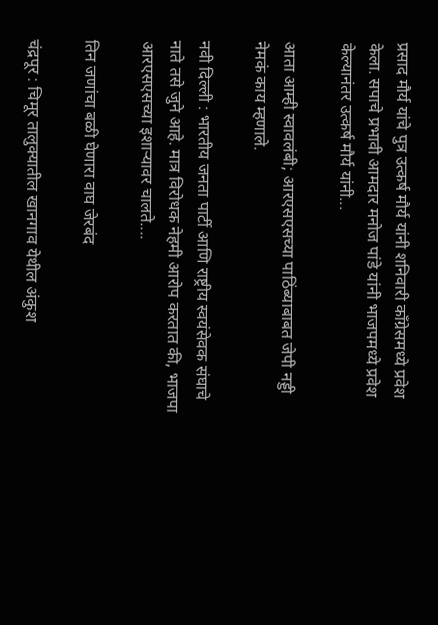प्रसाद मौर्य यांचे पुत्र उत्कर्ष मौर्य यांनी शनिवारी काँग्रेसमध्ये प्रवेश केला. सपाचे प्रभावी आमदार मनोज पांडे यांनी भाजपमध्ये प्रवेश केल्यानंतर उत्कर्ष मौर्य यांनी...

आता आम्ही स्वावलंबी; आरएसएसच्या पाठिंब्याबाबत जेपी नड्डी नेमकं काय म्हणाले.

नवी दिल्ली : भारतीय जनता पार्टी आणि राष्ट्रीय स्वयंसेवक संघाचे  नाते तसे जुने आहे. मात्र विरोधक नेहमी आरोप करतात की, भाजपा आरएसएसच्या इशाऱ्यावर चालते....

तिन जणांचा बळी घेणारा वाघ जेरबंद

चंद्रपूर : चिमूर तालुक्यातील खानगाव येथील अंकुश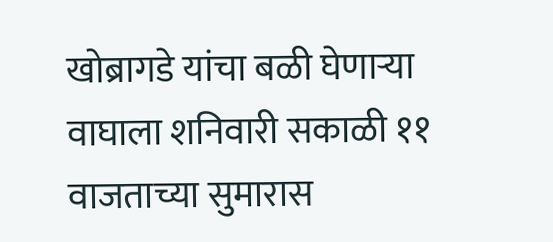खोब्रागडे यांचा बळी घेणाऱ्या वाघाला शनिवारी सकाळी ११ वाजताच्या सुमारास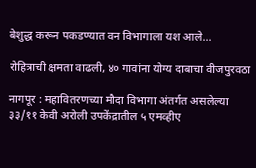बेशुद्ध करून पकडण्यात वन विभागाला यश आले...

रोहित्राची क्षमता वाढली, ४० गावांना योग्य दाबाचा वीजपुरवठा

नागपूर : महावितरणच्या मौदा विभागा अंतर्गत असलेल्या ३३/११ केवी अरोली उपकेंद्रातील ५ एमव्हीए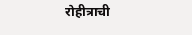रोहीत्राची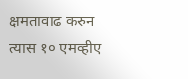क्षमतावाढ करुन त्यास १० एमव्हीए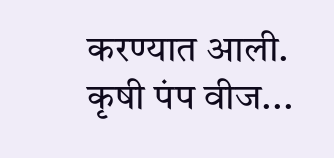करण्यात आली. कृषी पंप वीज...